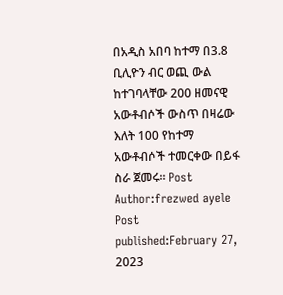በአዲስ አበባ ከተማ በ3.8 ቢሊዮን ብር ወጪ ውል ከተገባላቸው 200 ዘመናዊ አውቶብሶች ውስጥ በዛሬው እለት 100 የከተማ አውቶብሶች ተመርቀው በይፋ ስራ ጀመሩ። Post Author:frezwed ayele Post published:February 27, 2023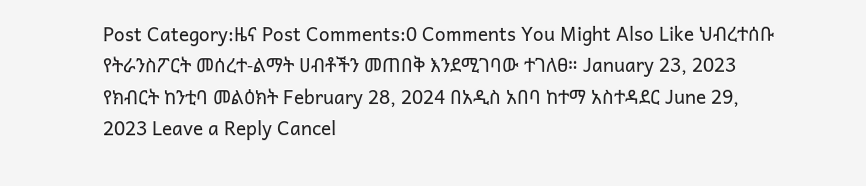Post Category:ዜና Post Comments:0 Comments You Might Also Like ህብረተሰቡ የትራንስፖርት መሰረተ-ልማት ሀብቶችን መጠበቅ እንደሚገባው ተገለፀ። January 23, 2023 የክብርት ከንቲባ መልዕክት February 28, 2024 በአዲስ አበባ ከተማ አስተዳደር June 29, 2023 Leave a Reply Cancel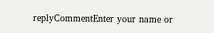replyCommentEnter your name or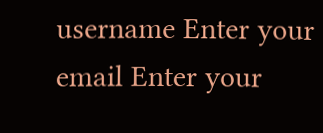username Enter your email Enter your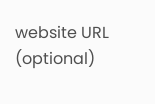website URL (optional)